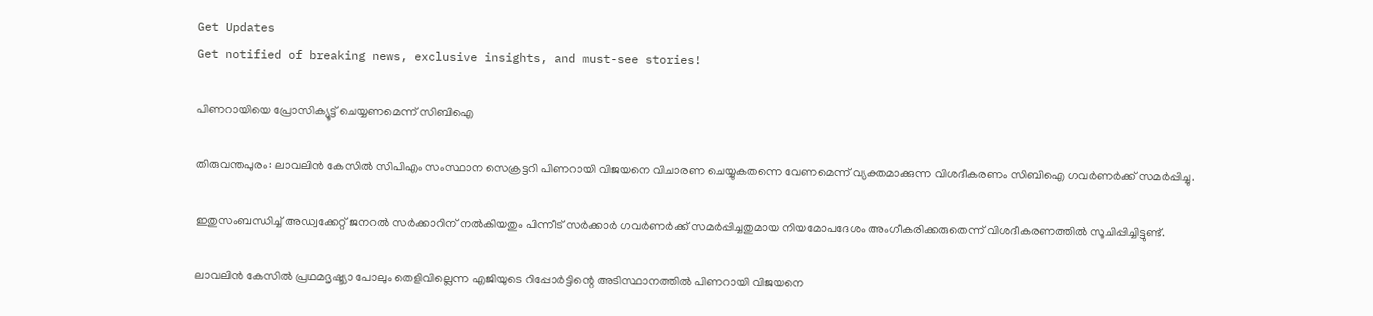Get Updates
Get notified of breaking news, exclusive insights, and must-see stories!

പിണറായിയെ പ്രോസിക്യൂട്ട്‌ ചെയ്യണമെന്ന്‌ സിബിഐ

തിരുവന്തപുരം: ലാവലിന്‍ കേസില്‍ സിപിഎം സംസ്ഥാന സെക്രട്ടറി പിണറായി വിജയനെ വിചാരണ ചെയ്യുകതന്നെ വേണമെന്ന്‌ വ്യക്തമാക്കുന്ന വിശദീകരണം സിബിഐ ഗവര്‍ണര്‍ക്ക്‌ സമര്‍പ്പിച്ചു.

ഇതുസംബന്ധിച്ച്‌ അഡ്വക്കേറ്റ്‌ ജനറല്‍ സര്‍ക്കാറിന്‌ നല്‍കിയതും പിന്നീട്‌ സര്‍ക്കാര്‍ ഗവര്‍ണര്‍ക്ക്‌ സമര്‍പ്പിച്ചതുമായ നിയമോപദേശം അംഗീകരിക്കരുതെന്ന്‌ വിശദീകരണത്തില്‍ സൂചിപ്പിച്ചിട്ടുണ്ട്‌.

ലാവലിന്‍ കേസില്‍ പ്രഥമദൃഷ്ട്യാ പോലും തെളിവില്ലെന്ന എജിയുടെ റിപ്പോര്‍ട്ടിന്റെ അടിസ്ഥാനത്തില്‍ പിണറായി വിജയനെ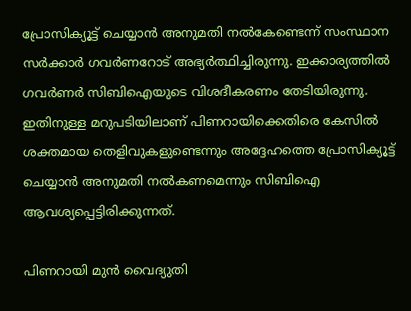പ്രോസിക്യൂട്ട്‌ ചെയ്യാന്‍ അനുമതി നല്‍കേണ്ടെന്ന്‌ സംസ്ഥാന സര്‍ക്കാര്‍ ഗവര്‍ണറോട്‌ അഭ്യര്‍ത്ഥിച്ചിരുന്നു. ഇക്കാര്യത്തില്‍ ഗവര്‍ണര്‍ സിബിഐയുടെ വിശദീകരണം തേടിയിരുന്നു. ഇതിനുള്ള മറുപടിയിലാണ്‌ പിണറായിക്കെതിരെ കേസില്‍ ശക്തമായ തെളിവുകളുണ്ടെന്നും അദ്ദേഹത്തെ പ്രോസിക്യൂട്ട്‌ ചെയ്യാന്‍ അനുമതി നല്‍കണമെന്നും സിബിഐ ആവശ്യപ്പെട്ടിരിക്കുന്നത്‌.

പിണറായി മുന്‍ വൈദ്യുതി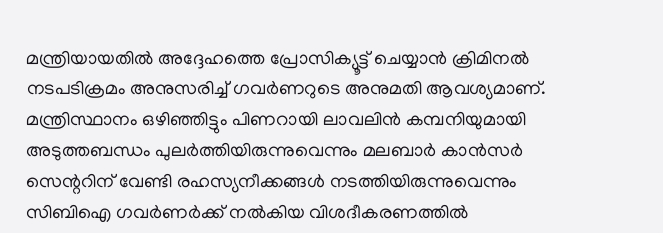മന്ത്രിയായതില്‍ അദ്ദേഹത്തെ പ്രോസിക്യൂട്ട്‌ ചെയ്യാന്‍ ക്രിമിനല്‍ നടപടിക്രമം അനുസരിച്ച്‌ ഗവര്‍ണറുടെ അനുമതി ആവശ്യമാണ്‌. മന്ത്രിസ്ഥാനം ഒഴിഞ്ഞിട്ടും പിണറായി ലാവലിന്‍ കമ്പനിയുമായി അടുത്തബന്ധം പുലര്‍ത്തിയിരുന്നുവെന്നും മലബാര്‍ കാന്‍സര്‍ സെന്ററിന്‌ വേണ്ടി രഹസ്യനീക്കങ്ങള്‍ നടത്തിയിരുന്നുവെന്നും സിബിഐ ഗവര്‍ണര്‍ക്ക്‌ നല്‍കിയ വിശദീകരണത്തില്‍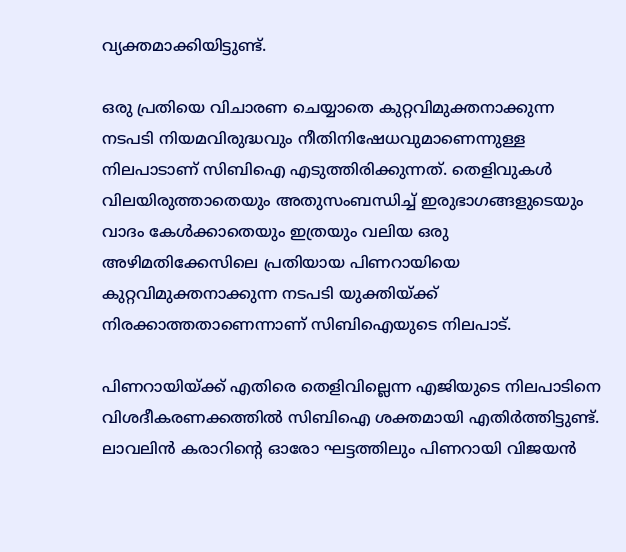വ്യക്തമാക്കിയിട്ടുണ്ട്‌.

ഒരു പ്രതിയെ വിചാരണ ചെയ്യാതെ കുറ്റവിമുക്തനാക്കുന്ന നടപടി നിയമവിരുദ്ധവും നീതിനിഷേധവുമാണെന്നുള്ള നിലപാടാണ്‌ സിബിഐ എടുത്തിരിക്കുന്നത്‌. തെളിവുകള്‍ വിലയിരുത്താതെയും അതുസംബന്ധിച്ച്‌ ഇരുഭാഗങ്ങളുടെയും വാദം കേള്‍ക്കാതെയും ഇത്രയും വലിയ ഒരു അഴിമതിക്കേസിലെ പ്രതിയായ പിണറായിയെ കുറ്റവിമുക്തനാക്കുന്ന നടപടി യുക്തിയ്‌ക്ക്‌ നിരക്കാത്തതാണെന്നാണ്‌ സിബിഐയുടെ നിലപാട്‌.

പിണറായിയ്‌ക്ക്‌ എതിരെ തെളിവില്ലെന്ന എജിയുടെ നിലപാടിനെ വിശദീകരണക്കത്തില്‍ സിബിഐ ശക്തമായി എതിര്‍ത്തിട്ടുണ്ട്‌. ലാവലിന്‍ കരാറിന്റെ ഓരോ ഘട്ടത്തിലും പിണറായി വിജയന്‍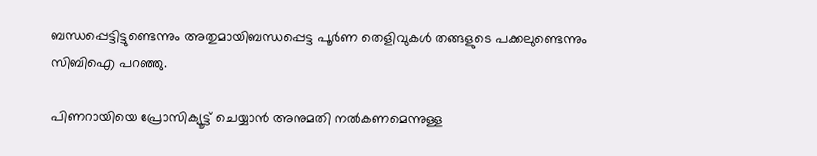ബന്ധപ്പെട്ടിട്ടുണ്ടെന്നും അതുമായിബന്ധപ്പെട്ട പൂര്‍ണ തെളിവുകള്‍ തങ്ങളുടെ പക്കലുണ്ടെന്നും സിബിഐ പറഞ്ഞു.

പിണറായിയെ പ്രോസിക്യൂട്ട്‌ ചെയ്യാന്‍ അനുമതി നല്‍കണമെന്നുള്ള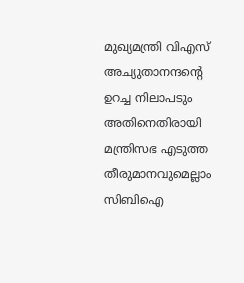മുഖ്യമന്ത്രി വിഎസ്‌ അച്യുതാനന്ദന്റെ ഉറച്ച നിലാപടും അതിനെതിരായി മന്ത്രിസഭ എടുത്ത തീരുമാനവുമെല്ലാം സിബിഐ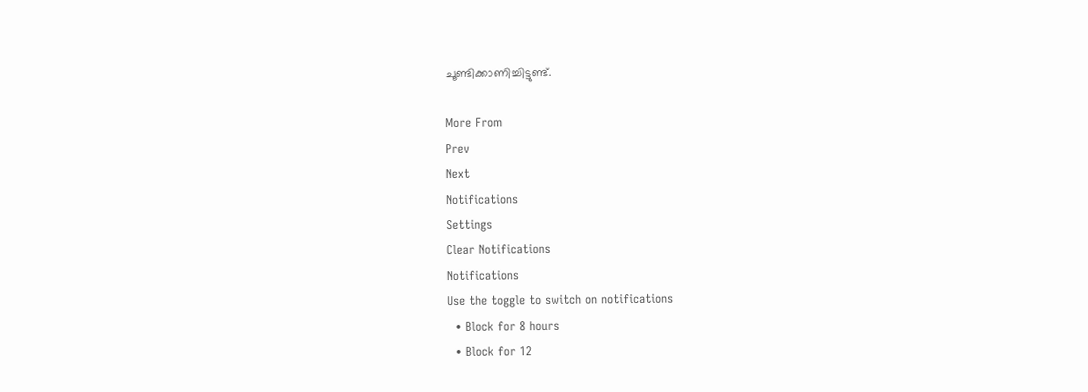ചൂണ്ടിക്കാണിച്ചിട്ടുണ്ട്‌.

More From
Prev
Next
Notifications
Settings
Clear Notifications
Notifications
Use the toggle to switch on notifications
  • Block for 8 hours
  • Block for 12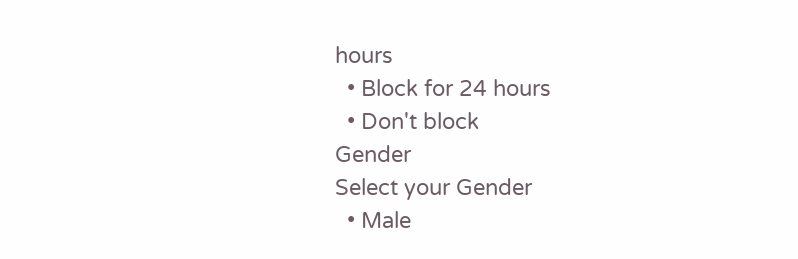hours
  • Block for 24 hours
  • Don't block
Gender
Select your Gender
  • Male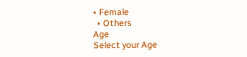• Female
  • Others
Age
Select your Age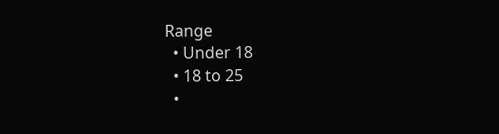Range
  • Under 18
  • 18 to 25
  •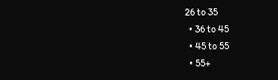26 to 35
  • 36 to 45
  • 45 to 55
  • 55+